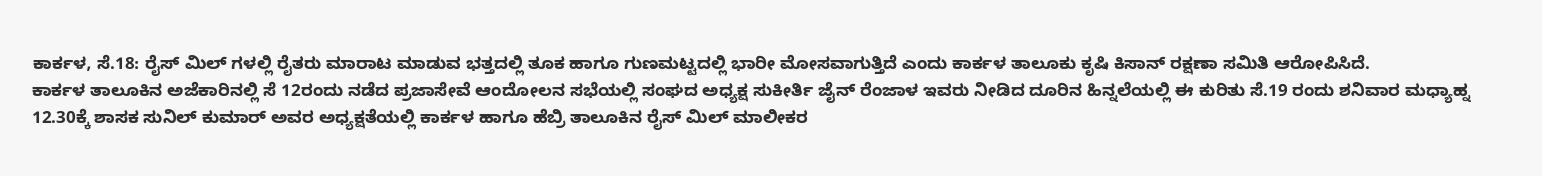ಕಾರ್ಕಳ, ಸೆ.18: ರೈಸ್ ಮಿಲ್ ಗಳಲ್ಲಿ ರೈತರು ಮಾರಾಟ ಮಾಡುವ ಭತ್ತದಲ್ಲಿ ತೂಕ ಹಾಗೂ ಗುಣಮಟ್ಟದಲ್ಲಿ ಭಾರೀ ಮೋಸವಾಗುತ್ತಿದೆ ಎಂದು ಕಾರ್ಕಳ ತಾಲೂಕು ಕೃಷಿ ಕಿಸಾನ್ ರಕ್ಷಣಾ ಸಮಿತಿ ಆರೋಪಿಸಿದೆ.
ಕಾರ್ಕಳ ತಾಲೂಕಿನ ಅಜೆಕಾರಿನಲ್ಲಿ ಸೆ 12ರಂದು ನಡೆದ ಪ್ರಜಾಸೇವೆ ಆಂದೋಲನ ಸಭೆಯಲ್ಲಿ ಸಂಘದ ಅಧ್ಯಕ್ಷ ಸುಕೀರ್ತಿ ಜೈನ್ ರೆಂಜಾಳ ಇವರು ನೀಡಿದ ದೂರಿನ ಹಿನ್ನಲೆಯಲ್ಲಿ ಈ ಕುರಿತು ಸೆ.19 ರಂದು ಶನಿವಾರ ಮಧ್ಯಾಹ್ನ 12.30ಕ್ಕೆ ಶಾಸಕ ಸುನಿಲ್ ಕುಮಾರ್ ಅವರ ಅಧ್ಯಕ್ಷತೆಯಲ್ಲಿ ಕಾರ್ಕಳ ಹಾಗೂ ಹೆಬ್ರಿ ತಾಲೂಕಿನ ರೈಸ್ ಮಿಲ್ ಮಾಲೀಕರ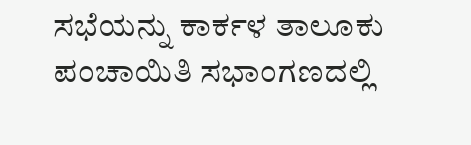ಸಭೆಯನ್ನು ಕಾರ್ಕಳ ತಾಲೂಕು ಪಂಚಾಯಿತಿ ಸಭಾಂಗಣದಲ್ಲಿ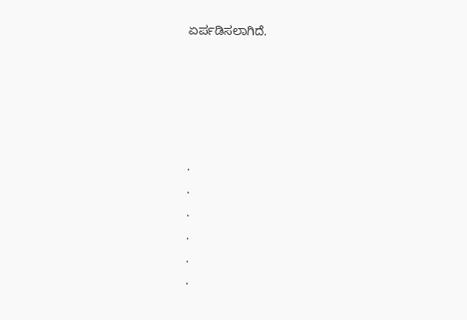ಏರ್ಪಡಿಸಲಾಗಿದೆ.





.
.
.
.
.
.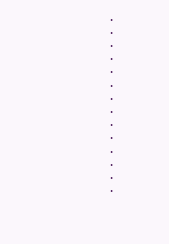.
.
.
.
.
.
.
.
.
.
.
.
.
.